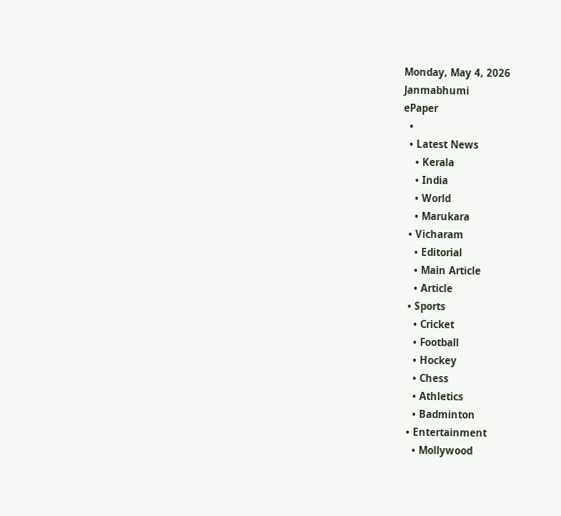Monday, May 4, 2026
Janmabhumi
ePaper
  •
  • Latest News
    • Kerala
    • India
    • World
    • Marukara
  • Vicharam
    • Editorial
    • Main Article
    • Article
  • Sports
    • Cricket
    • Football
    • Hockey
    • Chess
    • Athletics
    • Badminton
  • Entertainment
    • Mollywood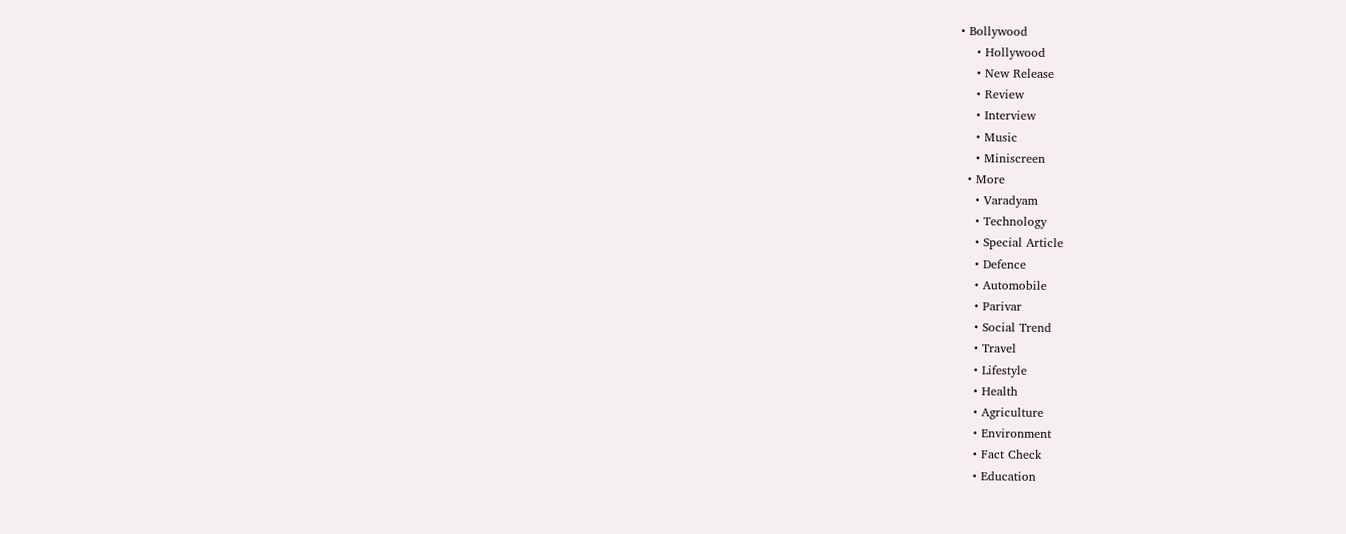• Bollywood
    • Hollywood
    • New Release
    • Review
    • Interview
    • Music
    • Miniscreen
  • More
    • Varadyam
    • Technology
    • Special Article
    • Defence
    • Automobile
    • Parivar
    • Social Trend
    • Travel
    • Lifestyle
    • Health
    • Agriculture
    • Environment
    • Fact Check
    • Education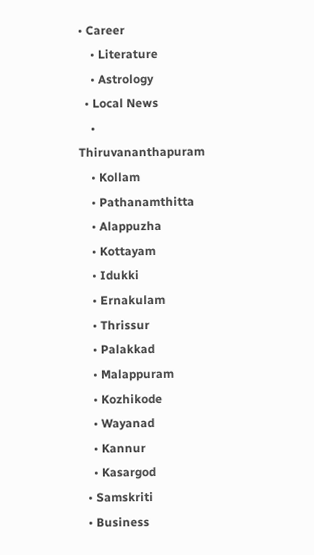• Career
    • Literature
    • Astrology
  • Local News
    • Thiruvananthapuram
    • Kollam
    • Pathanamthitta
    • Alappuzha
    • Kottayam
    • Idukki
    • Ernakulam
    • Thrissur
    • Palakkad
    • Malappuram
    • Kozhikode
    • Wayanad
    • Kannur
    • Kasargod
  • Samskriti
  • Business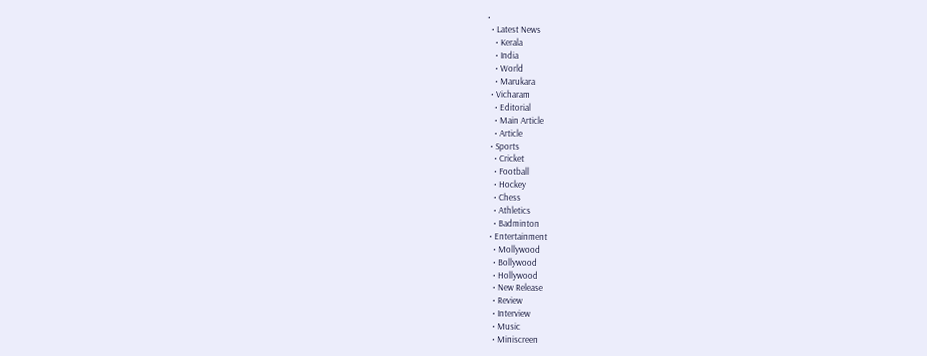•
  • Latest News
    • Kerala
    • India
    • World
    • Marukara
  • Vicharam
    • Editorial
    • Main Article
    • Article
  • Sports
    • Cricket
    • Football
    • Hockey
    • Chess
    • Athletics
    • Badminton
  • Entertainment
    • Mollywood
    • Bollywood
    • Hollywood
    • New Release
    • Review
    • Interview
    • Music
    • Miniscreen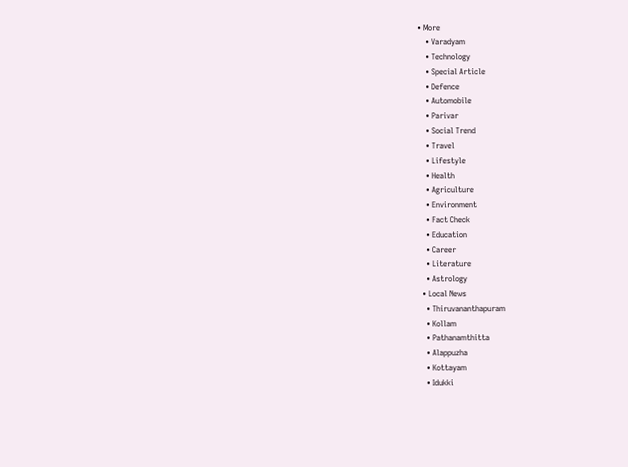• More
    • Varadyam
    • Technology
    • Special Article
    • Defence
    • Automobile
    • Parivar
    • Social Trend
    • Travel
    • Lifestyle
    • Health
    • Agriculture
    • Environment
    • Fact Check
    • Education
    • Career
    • Literature
    • Astrology
  • Local News
    • Thiruvananthapuram
    • Kollam
    • Pathanamthitta
    • Alappuzha
    • Kottayam
    • Idukki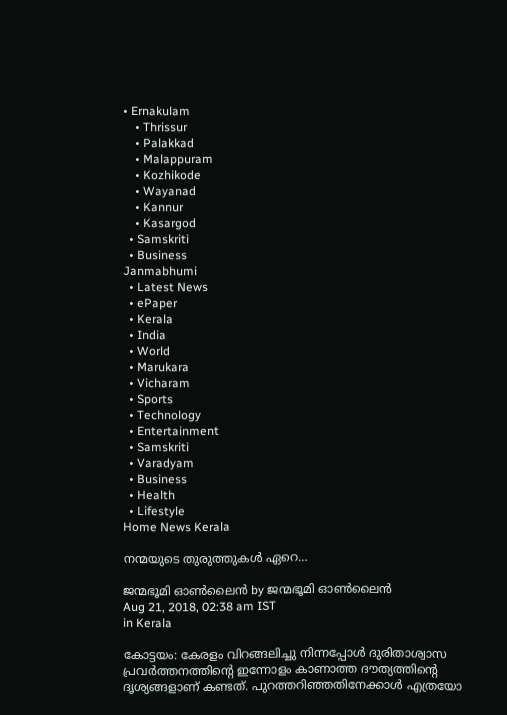• Ernakulam
    • Thrissur
    • Palakkad
    • Malappuram
    • Kozhikode
    • Wayanad
    • Kannur
    • Kasargod
  • Samskriti
  • Business
Janmabhumi
  • Latest News
  • ePaper
  • Kerala
  • India
  • World
  • Marukara
  • Vicharam
  • Sports
  • Technology
  • Entertainment
  • Samskriti
  • Varadyam
  • Business
  • Health
  • Lifestyle
Home News Kerala

നന്മയുടെ തുരുത്തുകള്‍ ഏറെ…

ജന്മഭൂമി ഓണ്‍ലൈന്‍ by ജന്മഭൂമി ഓണ്‍ലൈന്‍
Aug 21, 2018, 02:38 am IST
in Kerala

കോട്ടയം: കേരളം വിറങ്ങലിച്ചു നിന്നപ്പോള്‍ ദുരിതാശ്വാസ പ്രവര്‍ത്തനത്തിന്റെ ഇന്നോളം കാണാത്ത ദൗത്യത്തിന്റെ ദൃശ്യങ്ങളാണ് കണ്ടത്. പുറത്തറിഞ്ഞതിനേക്കാള്‍ എത്രയോ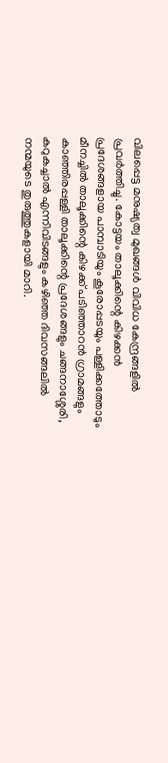വിലപ്പെട്ട മനുഷ്യത്വ മുഖങ്ങള്‍ വിവിധ കേന്ദ്രങ്ങളില്‍ പ്രവര്‍ത്തിച്ചു. കോട്ടയം താലൂക്കിന്റെ കിഴക്കന്‍ പ്രദേശങ്ങളായ പാമ്പാടിയും കൂരോപ്പടയും പള്ളിക്കത്തോടും മീനച്ചില്‍ താലൂക്കിന്റെ കിഴക്ക് പടിഞ്ഞാറന്‍ ഗ്രാമങ്ങളും കാഞ്ഞിരപ്പള്ളി താലൂക്കിന്റെ പ്രദേശങ്ങളും ചങ്ങനാശ്ശേരി, കറുകച്ചാല്‍ എന്നിവിടങ്ങളും കഴിഞ്ഞ ദിവസങ്ങലില്‍ നന്മയുടെ തുരുത്തുകളായി മാറി.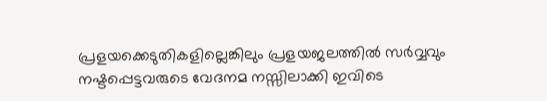പ്രളയക്കെടുതികളില്ലെങ്കിലും പ്രളയജലത്തില്‍ സര്‍വ്വവും നഷ്ടപ്പെട്ടവരുടെ വേദനമ നസ്സിലാക്കി ഇവിടെ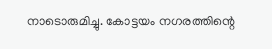നാടൊരുമിച്ചു. കോട്ടയം നഗരത്തിന്റെ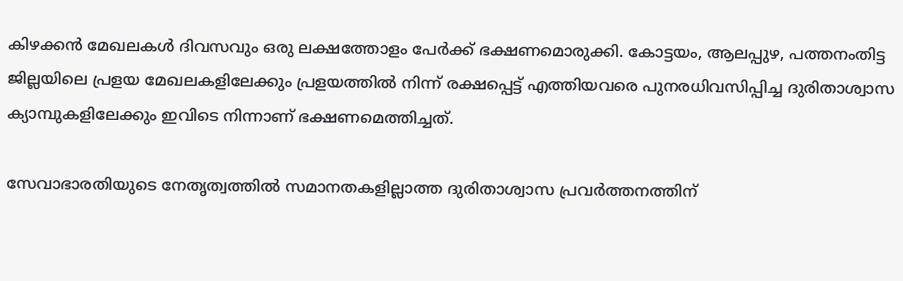കിഴക്കന്‍ മേഖലകള്‍ ദിവസവും ഒരു ലക്ഷത്തോളം പേര്‍ക്ക് ഭക്ഷണമൊരുക്കി. കോട്ടയം, ആലപ്പുഴ, പത്തനംതിട്ട ജില്ലയിലെ പ്രളയ മേഖലകളിലേക്കും പ്രളയത്തില്‍ നിന്ന് രക്ഷപ്പെട്ട് എത്തിയവരെ പുനരധിവസിപ്പിച്ച ദുരിതാശ്വാസ ക്യാമ്പുകളിലേക്കും ഇവിടെ നിന്നാണ് ഭക്ഷണമെത്തിച്ചത്.

സേവാഭാരതിയുടെ നേതൃത്വത്തില്‍ സമാനതകളില്ലാത്ത ദുരിതാശ്വാസ പ്രവര്‍ത്തനത്തിന്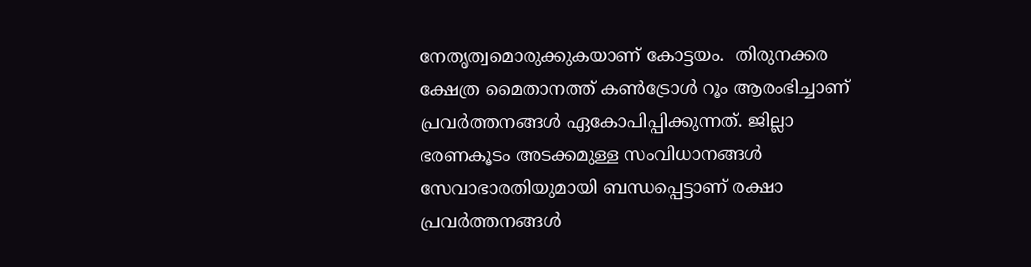നേതൃത്വമൊരുക്കുകയാണ് കോട്ടയം.  തിരുനക്കര ക്ഷേത്ര മൈതാനത്ത് കണ്‍ട്രോള്‍ റൂം ആരംഭിച്ചാണ് പ്രവര്‍ത്തനങ്ങള്‍ ഏകോപിപ്പിക്കുന്നത്. ജില്ലാ ഭരണകൂടം അടക്കമുള്ള സംവിധാനങ്ങള്‍ സേവാഭാരതിയുമായി ബന്ധപ്പെട്ടാണ് രക്ഷാ പ്രവര്‍ത്തനങ്ങള്‍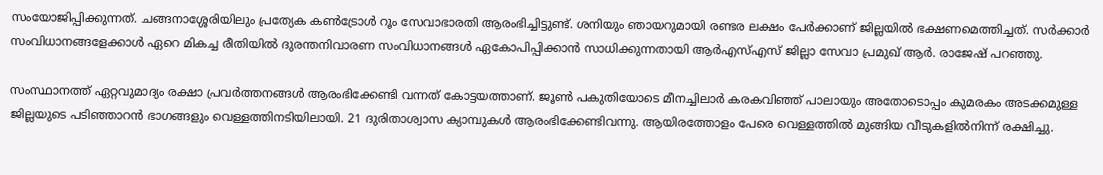സംയോജിപ്പിക്കുന്നത്. ചങ്ങനാശ്ശേരിയിലും പ്രത്യേക കണ്‍ട്രോള്‍ റൂം സേവാഭാരതി ആരംഭിച്ചിട്ടുണ്ട്. ശനിയും ഞായറുമായി രണ്ടര ലക്ഷം പേര്‍ക്കാണ് ജില്ലയില്‍ ഭക്ഷണമെത്തിച്ചത്. സര്‍ക്കാര്‍ സംവിധാനങ്ങളേക്കാള്‍ ഏറെ മികച്ച രീതിയില്‍ ദുരന്തനിവാരണ സംവിധാനങ്ങള്‍ ഏകോപിപ്പിക്കാന്‍ സാധിക്കുന്നതായി ആര്‍എസ്എസ് ജില്ലാ സേവാ പ്രമുഖ് ആര്‍. രാജേഷ് പറഞ്ഞു.

സംസ്ഥാനത്ത് ഏറ്റവുമാദ്യം രക്ഷാ പ്രവര്‍ത്തനങ്ങള്‍ ആരംഭിക്കേണ്ടി വന്നത് കോട്ടയത്താണ്. ജൂണ്‍ പകുതിയോടെ മീനച്ചിലാര്‍ കരകവിഞ്ഞ് പാലായും അതോടൊപ്പം കുമരകം അടക്കമുള്ള ജില്ലയുടെ പടിഞ്ഞാറന്‍ ഭാഗങ്ങളും വെള്ളത്തിനടിയിലായി. 21 ദുരിതാശ്വാസ ക്യാമ്പുകള്‍ ആരംഭിക്കേണ്ടിവന്നു. ആയിരത്തോളം പേരെ വെള്ളത്തില്‍ മുങ്ങിയ വീടുകളില്‍നിന്ന് രക്ഷിച്ചു.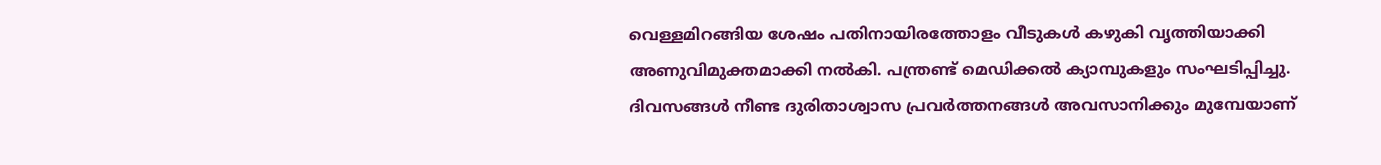വെള്ളമിറങ്ങിയ ശേഷം പതിനായിരത്തോളം വീടുകള്‍ കഴുകി വൃത്തിയാക്കി അണുവിമുക്തമാക്കി നല്‍കി. പന്ത്രണ്ട് മെഡിക്കല്‍ ക്യാമ്പുകളും സംഘടിപ്പിച്ചു. ദിവസങ്ങള്‍ നീണ്ട ദുരിതാശ്വാസ പ്രവര്‍ത്തനങ്ങള്‍ അവസാനിക്കും മുമ്പേയാണ്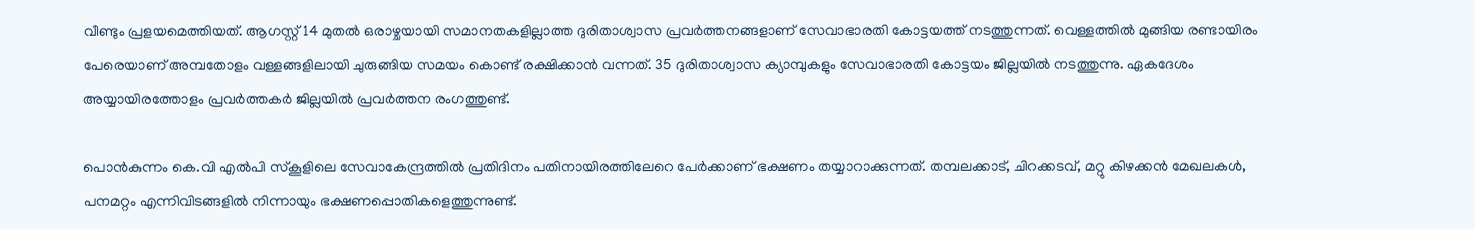വീണ്ടും പ്രളയമെത്തിയത്. ആഗസ്റ്റ് 14 മുതല്‍ ഒരാഴ്ചയായി സമാനതകളില്ലാത്ത ദുരിതാശ്വാസ പ്രവര്‍ത്തനങ്ങളാണ് സേവാഭാരതി കോട്ടയത്ത് നടത്തുന്നത്. വെള്ളത്തില്‍ മുങ്ങിയ രണ്ടായിരം പേരെയാണ് അമ്പതോളം വള്ളങ്ങളിലായി ചുരുങ്ങിയ സമയം കൊണ്ട് രക്ഷിക്കാന്‍ വന്നത്. 35 ദുരിതാശ്വാസ ക്യാമ്പുകളും സേവാഭാരതി കോട്ടയം ജില്ലയില്‍ നടത്തുന്നു. ഏകദേശം അയ്യായിരത്തോളം പ്രവര്‍ത്തകര്‍ ജില്ലയില്‍ പ്രവര്‍ത്തന രംഗത്തുണ്ട്.

പൊന്‍കുന്നം കെ.വി എല്‍പി സ്‌കൂളിലെ സേവാകേന്ദ്രത്തില്‍ പ്രതിദിനം പതിനായിരത്തിലേറെ പേര്‍ക്കാണ് ഭക്ഷണം തയ്യാറാക്കുന്നത്. തമ്പലക്കാട്, ചിറക്കടവ്, മറ്റു കിഴക്കന്‍ മേഖലകള്‍, പനമറ്റം എന്നിവിടങ്ങളില്‍ നിന്നായും ഭക്ഷണപ്പൊതികളെത്തുന്നുണ്ട്.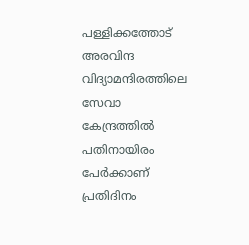പള്ളിക്കത്തോട് അരവിന്ദ വിദ്യാമന്ദിരത്തിലെ സേവാ കേന്ദ്രത്തില്‍ പതിനായിരം പേര്‍ക്കാണ് പ്രതിദിനം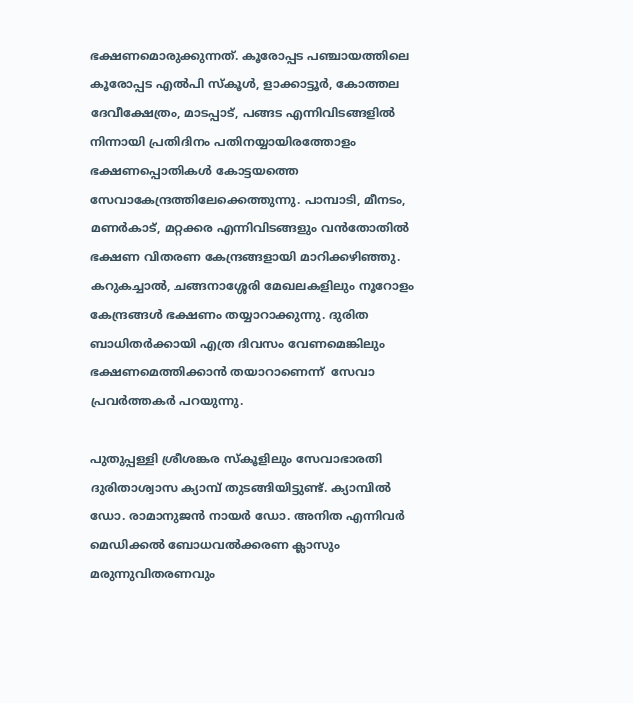ഭക്ഷണമൊരുക്കുന്നത്. കൂരോപ്പട പഞ്ചായത്തിലെ കൂരോപ്പട എല്‍പി സ്‌കൂള്‍, ളാക്കാട്ടൂര്‍, കോത്തല ദേവീക്ഷേത്രം, മാടപ്പാട്, പങ്ങട എന്നിവിടങ്ങളില്‍ നിന്നായി പ്രതിദിനം പതിനയ്യായിരത്തോളം ഭക്ഷണപ്പൊതികള്‍ കോട്ടയത്തെ സേവാകേന്ദ്രത്തിലേക്കെത്തുന്നു. പാമ്പാടി, മീനടം, മണര്‍കാട്, മറ്റക്കര എന്നിവിടങ്ങളും വന്‍തോതില്‍ ഭക്ഷണ വിതരണ കേന്ദ്രങ്ങളായി മാറിക്കഴിഞ്ഞു. കറുകച്ചാല്‍, ചങ്ങനാശ്ശേരി മേഖലകളിലും നൂറോളം കേന്ദ്രങ്ങള്‍ ഭക്ഷണം തയ്യാറാക്കുന്നു. ദുരിത ബാധിതര്‍ക്കായി എത്ര ദിവസം വേണമെങ്കിലും ഭക്ഷണമെത്തിക്കാന്‍ തയാറാണെന്ന്  സേവാ പ്രവര്‍ത്തകര്‍ പറയുന്നു.

പുതുപ്പള്ളി ശ്രീശങ്കര സ്‌കൂളിലും സേവാഭാരതി ദുരിതാശ്വാസ ക്യാമ്പ് തുടങ്ങിയിട്ടുണ്ട്. ക്യാമ്പില്‍ ഡോ. രാമാനുജന്‍ നായര്‍ ഡോ. അനിത എന്നിവര്‍ മെഡിക്കല്‍ ബോധവല്‍ക്കരണ ക്ലാസും മരുന്നുവിതരണവും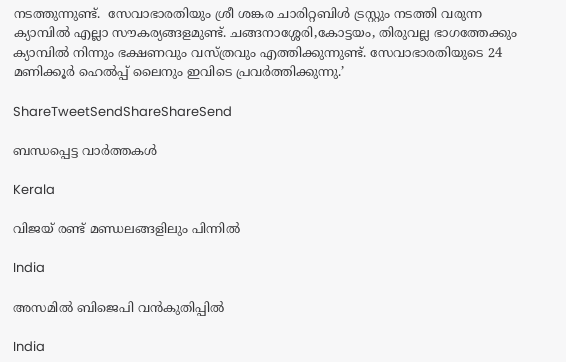നടത്തുന്നുണ്ട്.  സേവാഭാരതിയും ശ്രീ ശങ്കര ചാരിറ്റബിള്‍ ട്രസ്റ്റും നടത്തി വരുന്ന ക്യാമ്പില്‍ എല്ലാ സൗകര്യങ്ങളമുണ്ട്. ചങ്ങനാശ്ശേരി,കോട്ടയം, തിരുവല്ല ഭാഗത്തേക്കും ക്യാമ്പില്‍ നിന്നും ഭക്ഷണവും വസ്ത്രവും എത്തിക്കുന്നുണ്ട്. സേവാഭാരതിയുടെ 24 മണിക്കൂര്‍ ഹെല്‍പ്പ് ലൈനും ഇവിടെ പ്രവര്‍ത്തിക്കുന്നു.’

ShareTweetSendShareShareSend

ബന്ധപ്പെട്ട വാര്‍ത്തകള്‍

Kerala

വിജയ് രണ്ട് മണ്ഡലങ്ങളിലും പിന്നില്‍

India

അസമില്‍ ബിജെപി വന്‍കുതിപ്പില്‍

India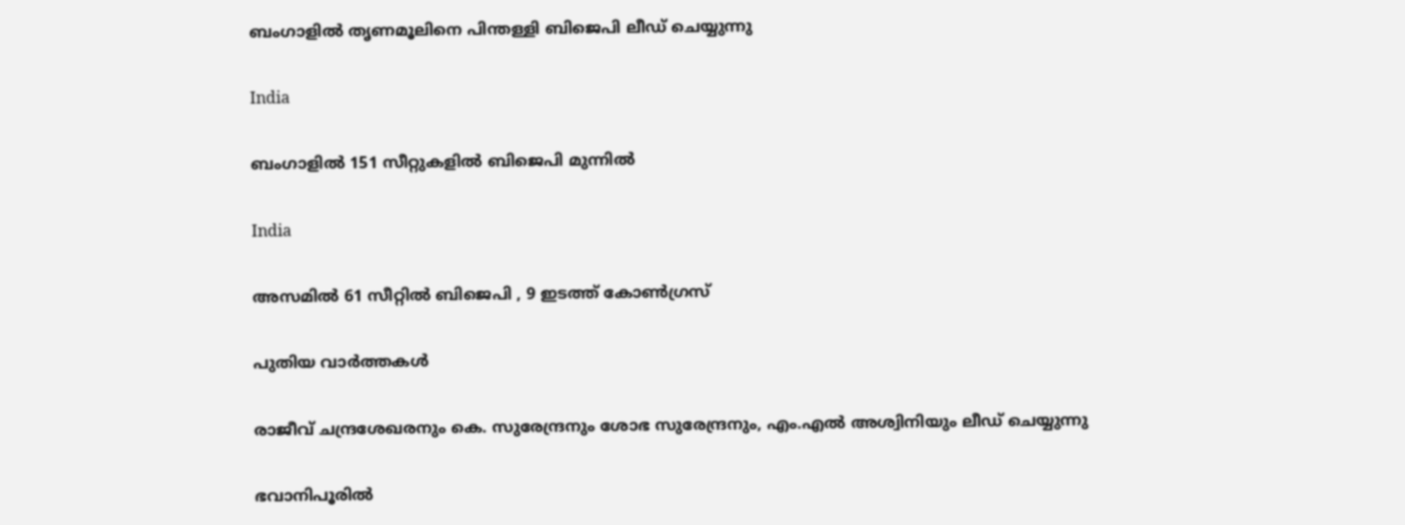ബംഗാളിൽ തൃണമൂലിനെ പിന്തള്ളി ബിജെപി ലീഡ് ചെയ്യുന്നു

India

ബംഗാളില്‍ 151 സീറ്റുകളില്‍ ബിജെപി മുന്നില്‍

India

അസമിൽ 61 സീറ്റിൽ ബിജെപി , 9 ഇടത്ത് കോൺഗ്രസ്

പുതിയ വാര്‍ത്തകള്‍

രാജീവ് ചന്ദ്രശേഖരനും കെ. സുരേന്ദ്രനും ശോഭ സുരേന്ദ്രനും, എം.എൽ അശ്വിനിയും ലീഡ് ചെയ്യുന്നു

ഭവാനിപൂരില്‍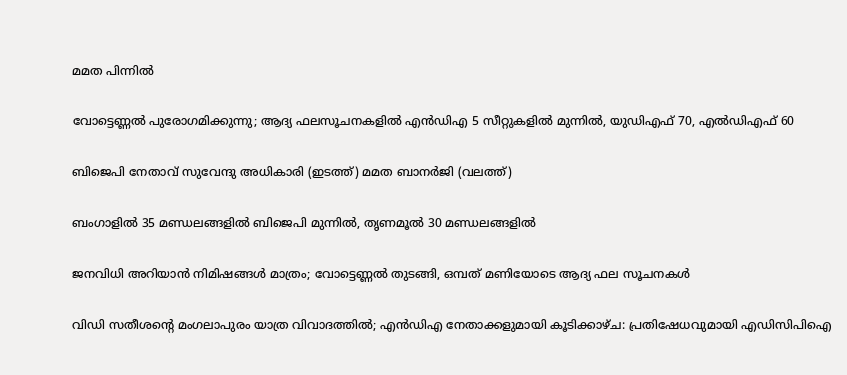മമത പിന്നില്‍

വോട്ടെണ്ണൽ പുരോഗമിക്കുന്നു; ആദ്യ ഫലസൂചനകളിൽ എൻഡിഎ 5 സീറ്റുകളിൽ മുന്നിൽ, യുഡിഎഫ് 70, എൽഡിഎഫ് 60

ബിജെപി നേതാവ് സുവേന്ദു അധികാരി (ഇടത്ത്) മമത ബാനര്‍ജി (വലത്ത്)

ബംഗാളില്‍ 35 മണ്ഡലങ്ങളില്‍ ബിജെപി മുന്നില്‍, തൃണമൂല്‍ 30 മണ്ഡലങ്ങളില്‍

ജനവിധി അറിയാൻ നിമിഷങ്ങൾ മാത്രം; വോട്ടെണ്ണൽ തുടങ്ങി, ഒമ്പത് മണിയോടെ ആദ്യ ഫല സൂചനകൾ

വിഡി സതീശന്റെ മംഗലാപുരം യാത്ര വിവാദത്തില്‍; എന്‍ഡിഎ നേതാക്കളുമായി കൂടിക്കാഴ്ച: പ്രതിഷേധവുമായി എഡിസിപിഐ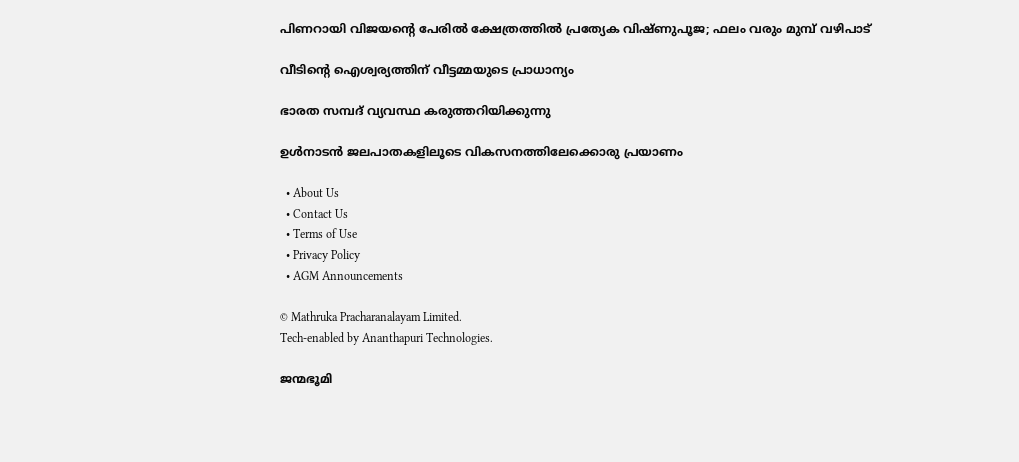പിണറായി വിജയന്റെ പേരില്‍ ക്ഷേത്രത്തിൽ പ്രത്യേക വിഷ്ണുപൂജ; ഫലം വരും മുമ്പ് വഴിപാട്

വീടിന്റെ ഐശ്വര്യത്തിന് വീട്ടമ്മയുടെ പ്രാധാന്യം

ഭാരത സമ്പദ് വ്യവസ്ഥ കരുത്തറിയിക്കുന്നു

ഉള്‍നാടന്‍ ജലപാതകളിലൂടെ വികസനത്തിലേക്കൊരു പ്രയാണം

  • About Us
  • Contact Us
  • Terms of Use
  • Privacy Policy
  • AGM Announcements

© Mathruka Pracharanalayam Limited.
Tech-enabled by Ananthapuri Technologies.

ജന്മഭൂമി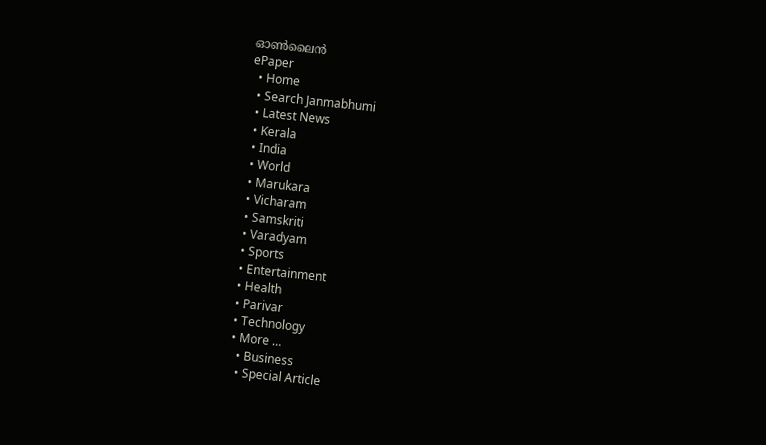ഓണ്‍ലൈന്‍
ePaper
  • Home
  • Search Janmabhumi
  • Latest News
  • Kerala
  • India
  • World
  • Marukara
  • Vicharam
  • Samskriti
  • Varadyam
  • Sports
  • Entertainment
  • Health
  • Parivar
  • Technology
  • More …
    • Business
    • Special Article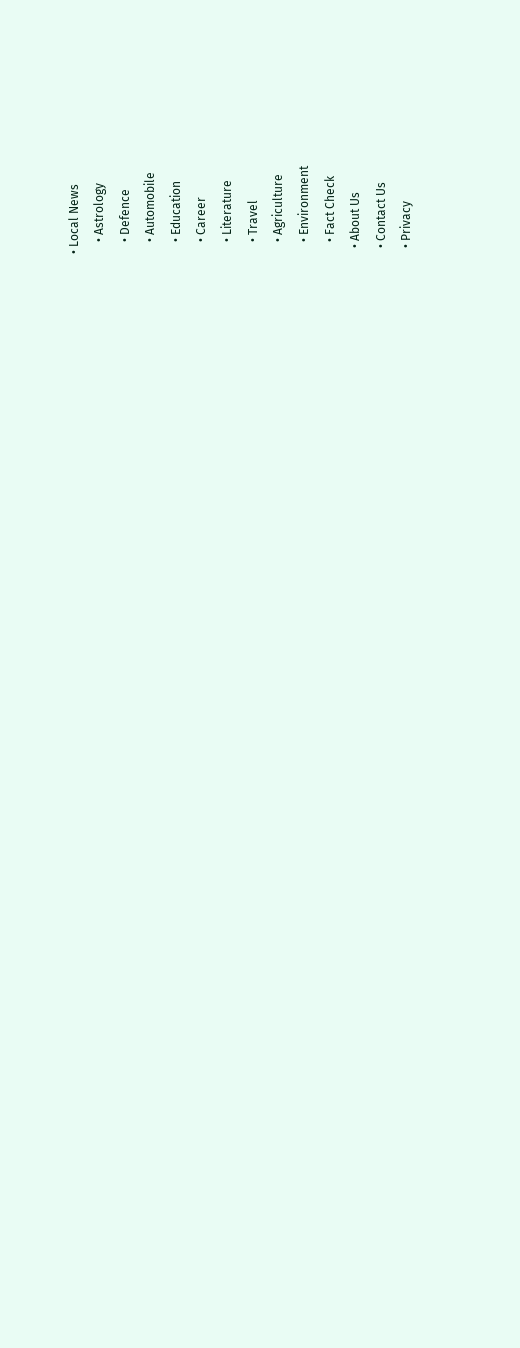• Local News
    • Astrology
    • Defence
    • Automobile
    • Education
    • Career
    • Literature
    • Travel
    • Agriculture
    • Environment
    • Fact Check
  • About Us
  • Contact Us
  • Privacy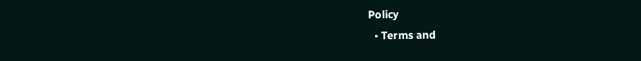Policy
  • Terms and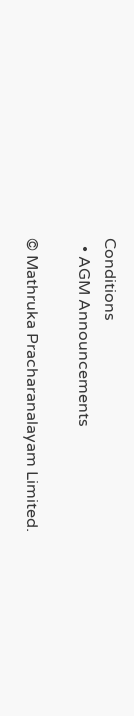Conditions
  • AGM Announcements

© Mathruka Pracharanalayam Limited.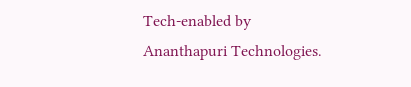Tech-enabled by Ananthapuri Technologies.